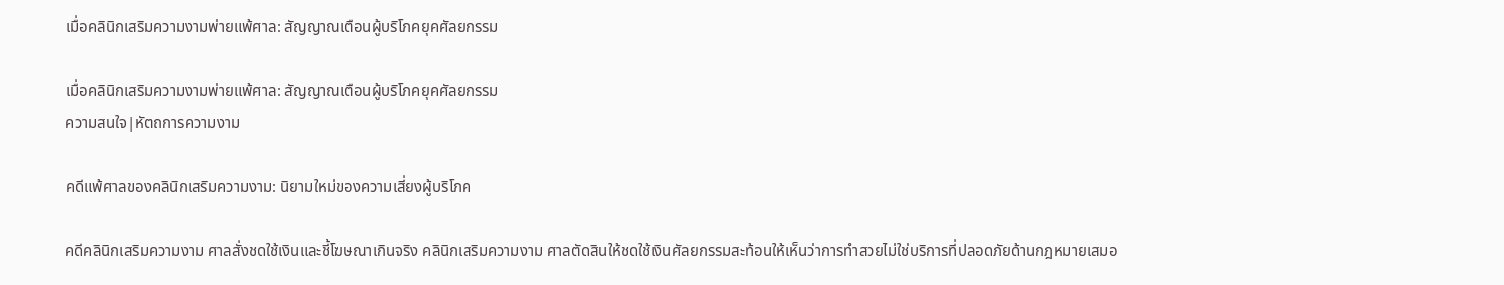เมื่อคลินิกเสริมความงามพ่ายแพ้ศาล: สัญญาณเตือนผู้บริโภคยุคศัลยกรรม

เมื่อคลินิกเสริมความงามพ่ายแพ้ศาล: สัญญาณเตือนผู้บริโภคยุคศัลยกรรม
ความสนใจ|หัตถการความงาม

คดีแพ้ศาลของคลินิกเสริมความงาม: นิยามใหม่ของความเสี่ยงผู้บริโภค

คดีคลินิกเสริมความงาม ศาลสั่งชดใช้เงินและชี้โฆษณาเกินจริง คลินิกเสริมความงาม ศาลตัดสินให้ชดใช้เงินศัลยกรรมสะท้อนให้เห็นว่าการทำสวยไม่ใช่บริการที่ปลอดภัยด้านกฎหมายเสมอ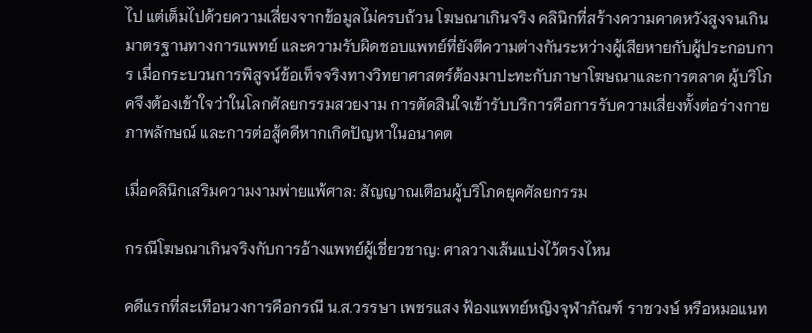ไป แต่เต็มไปด้วยความเสี่ยงจากข้อมูลไม่ครบถ้วน โฆษณาเกินจริง คลินิกที่สร้างความคาดหวังสูงจนเกินมาตรฐานทางการแพทย์ และความรับผิดชอบแพทย์ที่ยังตีความต่างกันระหว่างผู้เสียหายกับผู้ประกอบการ เมื่อกระบวนการพิสูจน์ข้อเท็จจริงทางวิทยาศาสตร์ต้องมาปะทะกับภาษาโฆษณาและการตลาด ผู้บริโภคจึงต้องเข้าใจว่าในโลกศัลยกรรมสวยงาม การตัดสินใจเข้ารับบริการคือการรับความเสี่ยงทั้งต่อร่างกาย ภาพลักษณ์ และการต่อสู้คดีหากเกิดปัญหาในอนาคต

เมื่อคลินิกเสริมความงามพ่ายแพ้ศาล: สัญญาณเตือนผู้บริโภคยุคศัลยกรรม

กรณีโฆษณาเกินจริงกับการอ้างแพทย์ผู้เชี่ยวชาญ: ศาลวางเส้นแบ่งไว้ตรงไหน

คดีแรกที่สะเทือนวงการคือกรณี น.ส.วรรษา เพชรแสง ฟ้องแพทย์หญิงจุฬาภัณฑ์ ราชวงษ์ หรือหมอแนท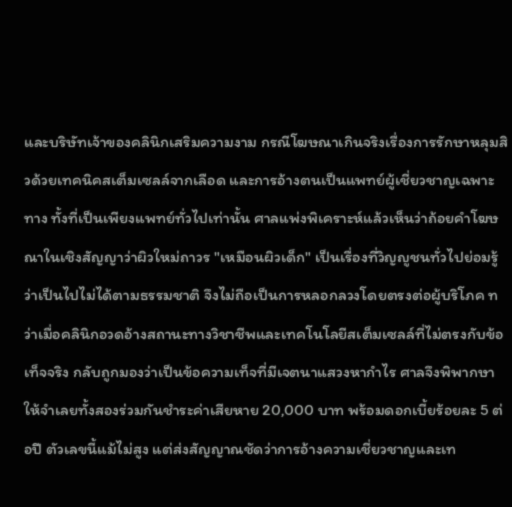และบริษัทเจ้าของคลินิกเสริมความงาม กรณีโฆษณาเกินจริงเรื่องการรักษาหลุมสิวด้วยเทคนิคสเต็มเซลล์จากเลือด และการอ้างตนเป็นแพทย์ผู้เชี่ยวชาญเฉพาะทาง ทั้งที่เป็นเพียงแพทย์ทั่วไปเท่านั้น ศาลแพ่งพิเคราะห์แล้วเห็นว่าถ้อยคำโฆษณาในเชิงสัญญาว่าผิวใหม่ถาวร "เหมือนผิวเด็ก" เป็นเรื่องที่วิญญูชนทั่วไปย่อมรู้ว่าเป็นไปไม่ได้ตามธรรมชาติ จึงไม่ถือเป็นการหลอกลวงโดยตรงต่อผู้บริโภค ทว่าเมื่อคลินิกอวดอ้างสถานะทางวิชาชีพและเทคโนโลยีสเต็มเซลล์ที่ไม่ตรงกับข้อเท็จจริง กลับถูกมองว่าเป็นข้อความเท็จที่มีเจตนาแสวงหากำไร ศาลจึงพิพากษาให้จำเลยทั้งสองร่วมกันชำระค่าเสียหาย 20,000 บาท พร้อมดอกเบี้ยร้อยละ 5 ต่อปี ตัวเลขนี้แม้ไม่สูง แต่ส่งสัญญาณชัดว่าการอ้างความเชี่ยวชาญและเท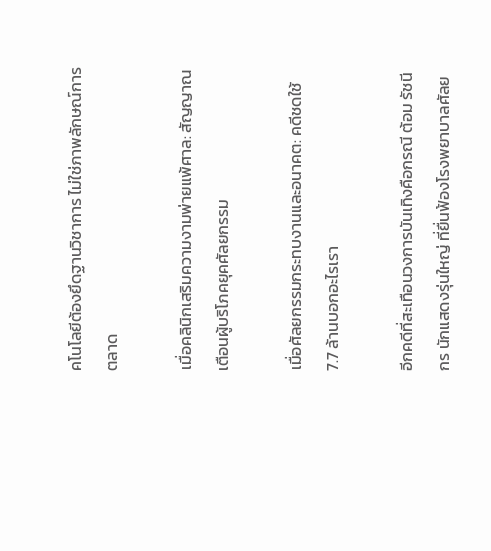คโนโลยีต้องยึดฐานวิชาการ ไม่ใช่ภาพลักษณ์การตลาด

เมื่อคลินิกเสริมความงามพ่ายแพ้ศาล: สัญญาณเตือนผู้บริโภคยุคศัลยกรรม

เมื่อศัลยกรรมกระทบงานและอนาคต: คดีชดใช้ 7.7 ล้านบอกอะไรเรา

อีกคดีที่สะเทือนวงการบันเทิงคือกรณี ต้อม รัชนีกร นักแสดงรุ่นใหญ่ ที่ยื่นฟ้องโรงพยาบาลศัลย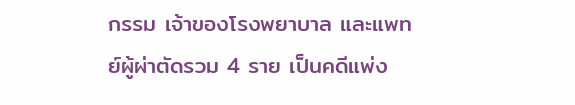กรรม เจ้าของโรงพยาบาล และแพทย์ผู้ผ่าตัดรวม 4 ราย เป็นคดีแพ่ง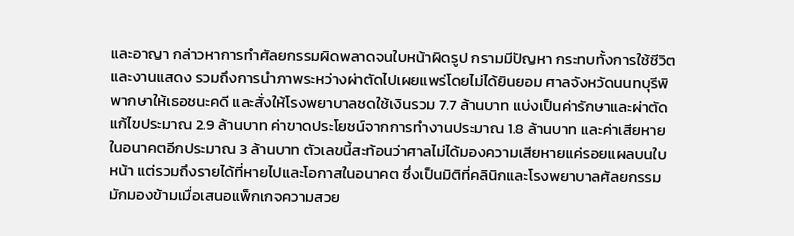และอาญา กล่าวหาการทำศัลยกรรมผิดพลาดจนใบหน้าผิดรูป กรามมีปัญหา กระทบทั้งการใช้ชีวิตและงานแสดง รวมถึงการนำภาพระหว่างผ่าตัดไปเผยแพร่โดยไม่ได้ยินยอม ศาลจังหวัดนนทบุรีพิพากษาให้เธอชนะคดี และสั่งให้โรงพยาบาลชดใช้เงินรวม 7.7 ล้านบาท แบ่งเป็นค่ารักษาและผ่าตัดแก้ไขประมาณ 2.9 ล้านบาท ค่าขาดประโยชน์จากการทำงานประมาณ 1.8 ล้านบาท และค่าเสียหายในอนาคตอีกประมาณ 3 ล้านบาท ตัวเลขนี้สะท้อนว่าศาลไม่ได้มองความเสียหายแค่รอยแผลบนใบหน้า แต่รวมถึงรายได้ที่หายไปและโอกาสในอนาคต ซึ่งเป็นมิติที่คลินิกและโรงพยาบาลศัลยกรรมมักมองข้ามเมื่อเสนอแพ็กเกจความสวย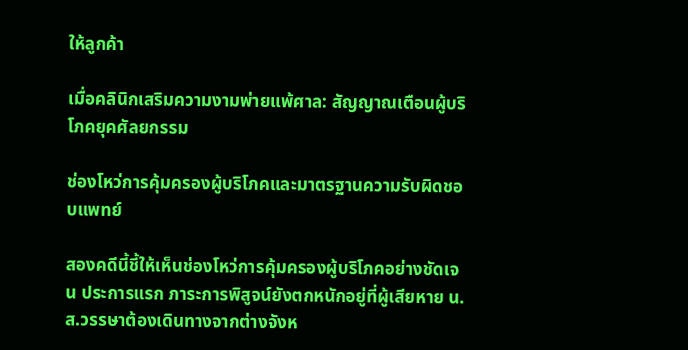ให้ลูกค้า

เมื่อคลินิกเสริมความงามพ่ายแพ้ศาล: สัญญาณเตือนผู้บริโภคยุคศัลยกรรม

ช่องโหว่การคุ้มครองผู้บริโภคและมาตรฐานความรับผิดชอบแพทย์

สองคดีนี้ชี้ให้เห็นช่องโหว่การคุ้มครองผู้บริโภคอย่างชัดเจน ประการแรก ภาระการพิสูจน์ยังตกหนักอยู่ที่ผู้เสียหาย น.ส.วรรษาต้องเดินทางจากต่างจังห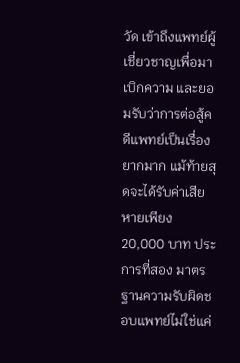วัด เข้าถึงแพทย์ผู้เชี่ยวชาญเพื่อมาเบิกความ และยอมรับว่าการต่อสู้คดีแพทย์เป็นเรื่องยากมาก แม้ท้ายสุดจะได้รับค่าเสียหายเพียง 20,000 บาท ประการที่สอง มาตรฐานความรับผิดชอบแพทย์ไม่ใช่แค่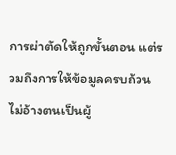การผ่าตัดให้ถูกขั้นตอน แต่รวมถึงการให้ข้อมูลครบถ้วน ไม่อ้างตนเป็นผู้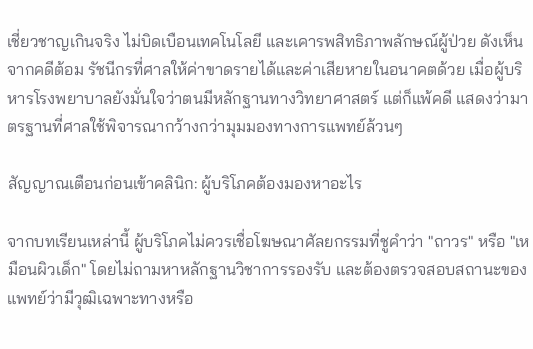เชี่ยวชาญเกินจริง ไม่บิดเบือนเทคโนโลยี และเคารพสิทธิภาพลักษณ์ผู้ป่วย ดังเห็นจากคดีต้อม รัชนีกรที่ศาลให้ค่าขาดรายได้และค่าเสียหายในอนาคตด้วย เมื่อผู้บริหารโรงพยาบาลยังมั่นใจว่าตนมีหลักฐานทางวิทยาศาสตร์ แต่ก็แพ้คดี แสดงว่ามาตรฐานที่ศาลใช้พิจารณากว้างกว่ามุมมองทางการแพทย์ล้วนๆ

สัญญาณเตือนก่อนเข้าคลินิก: ผู้บริโภคต้องมองหาอะไร

จากบทเรียนเหล่านี้ ผู้บริโภคไม่ควรเชื่อโฆษณาศัลยกรรมที่ชูคำว่า "ถาวร" หรือ "เหมือนผิวเด็ก" โดยไม่ถามหาหลักฐานวิชาการรองรับ และต้องตรวจสอบสถานะของแพทย์ว่ามีวุฒิเฉพาะทางหรือ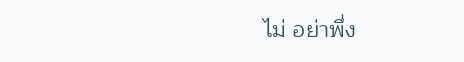ไม่ อย่าพึ่ง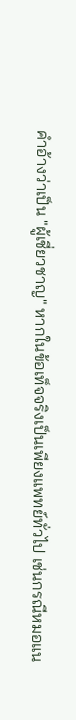คำอ้างว่าเป็น "ผู้เชี่ยวชาญ" หากในข้อเท็จจริงเป็นเพียงแพทย์ทั่วไป เช่นกรณีหมอแน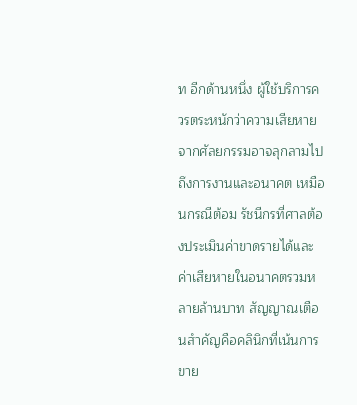ท อีกด้านหนึ่ง ผู้ใช้บริการควรตระหนักว่าความเสียหายจากศัลยกรรมอาจลุกลามไปถึงการงานและอนาคต เหมือนกรณีต้อม รัชนีกรที่ศาลต้องประเมินค่าขาดรายได้และค่าเสียหายในอนาคตรวมหลายล้านบาท สัญญาณเตือนสำคัญคือคลินิกที่เน้นการขาย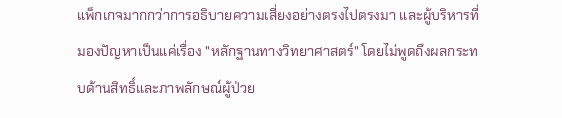แพ็กเกจมากกว่าการอธิบายความเสี่ยงอย่างตรงไปตรงมา และผู้บริหารที่มองปัญหาเป็นแค่เรื่อง "หลักฐานทางวิทยาศาสตร์" โดยไม่พูดถึงผลกระทบด้านสิทธิ์และภาพลักษณ์ผู้ป่วย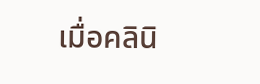เมื่อคลินิ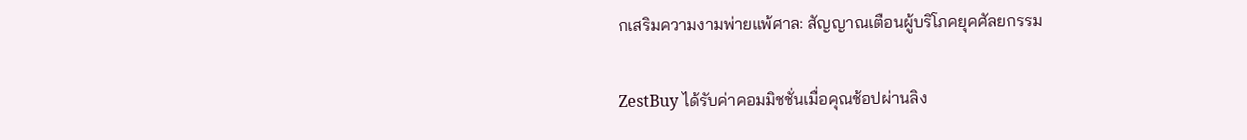กเสริมความงามพ่ายแพ้ศาล: สัญญาณเตือนผู้บริโภคยุคศัลยกรรม

ZestBuy ได้รับค่าคอมมิชชั่นเมื่อคุณช้อปผ่านลิง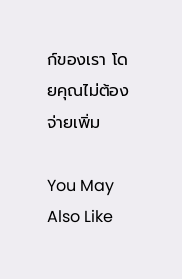ก์ของเรา โดยคุณไม่ต้องจ่ายเพิ่ม

You May Also Like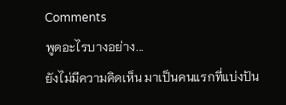Comments
พูดอะไรบางอย่าง...
ยังไม่มีความคิดเห็น มาเป็นคนแรกที่แบ่งปัน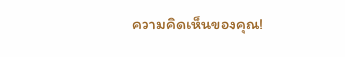ความคิดเห็นของคุณ!